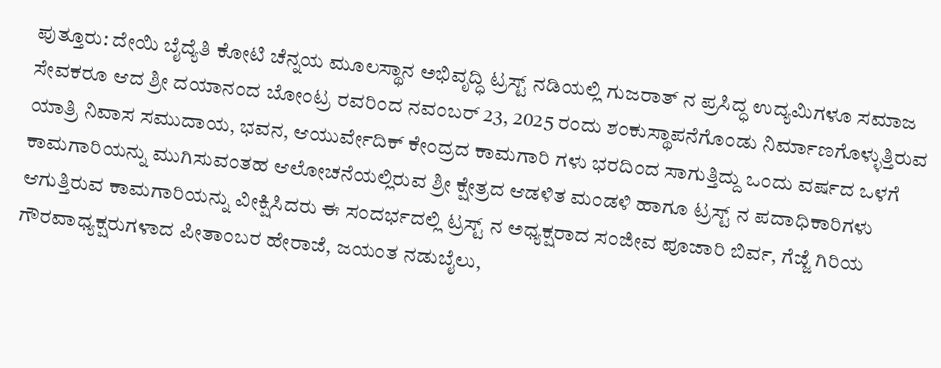ಪುತ್ತೂರು: ದೇಯಿ ಬೈದ್ಯೆತಿ ಕೋಟಿ ಚೆನ್ನಯ ಮೂಲಸ್ಥಾನ ಅಭಿವೃದ್ಧಿ ಟ್ರಸ್ಟ್ ನಡಿಯಲ್ಲಿ ಗುಜರಾತ್ ನ ಪ್ರಸಿದ್ಧ ಉದ್ಯಮಿಗಳೂ ಸಮಾಜ ಸೇವಕರೂ ಆದ ಶ್ರೀ ದಯಾನಂದ ಬೋಂಟ್ರ ರವರಿಂದ ನವಂಬರ್ 23, 2025 ರಂದು ಶಂಕುಸ್ಥಾಪನೆಗೊಂಡು ನಿರ್ಮಾಣಗೊಳ್ಳುತ್ತಿರುವ ಯಾತ್ರಿ ನಿವಾಸ ಸಮುದಾಯ, ಭವನ, ಆಯುರ್ವೇದಿಕ್ ಕೇಂದ್ರದ ಕಾಮಗಾರಿ ಗಳು ಭರದಿಂದ ಸಾಗುತ್ತಿದ್ದು ಒಂದು ವರ್ಷದ ಒಳಗೆ ಕಾಮಗಾರಿಯನ್ನು ಮುಗಿಸುವಂತಹ ಆಲೋಚನೆಯಲ್ಲಿರುವ ಶ್ರೀ ಕ್ಷೇತ್ರದ ಆಡಳಿತ ಮಂಡಳಿ ಹಾಗೂ ಟ್ರಸ್ಟ್ ನ ಪದಾಧಿಕಾರಿಗಳು ಆಗುತ್ತಿರುವ ಕಾಮಗಾರಿಯನ್ನು ವೀಕ್ಷಿಸಿದರು ಈ ಸಂದರ್ಭದಲ್ಲಿ ಟ್ರಸ್ಟ್ ನ ಅಧ್ಯಕ್ಷರಾದ ಸಂಜೀವ ಪೂಜಾರಿ ಬಿರ್ವ, ಗೆಜ್ಜೆ ಗಿರಿಯ ಗೌರವಾಧ್ಯಕ್ಷರುಗಳಾದ ಪೀತಾಂಬರ ಹೇರಾಜೆ, ಜಯಂತ ನಡುಬೈಲು,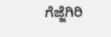ಗೆಜ್ಜೆಗಿರಿ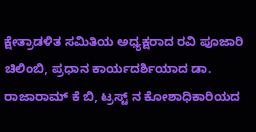ಕ್ಷೇತ್ರಾಡಳಿತ ಸಮಿತಿಯ ಅಧ್ಯಕ್ಷರಾದ ರವಿ ಪೂಜಾರಿ ಚಿಲಿಂಬಿ, ಪ್ರಧಾನ ಕಾರ್ಯದರ್ಶಿಯಾದ ಡಾ. ರಾಜಾರಾಮ್ ಕೆ ಬಿ, ಟ್ರಸ್ಟ್ ನ ಕೋಶಾಧಿಕಾರಿಯದ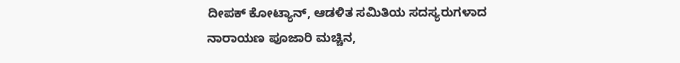ದೀಪಕ್ ಕೋಟ್ಯಾನ್, ಆಡಳಿತ ಸಮಿತಿಯ ಸದಸ್ಯರುಗಳಾದ ನಾರಾಯಣ ಪೂಜಾರಿ ಮಚ್ಚಿನ,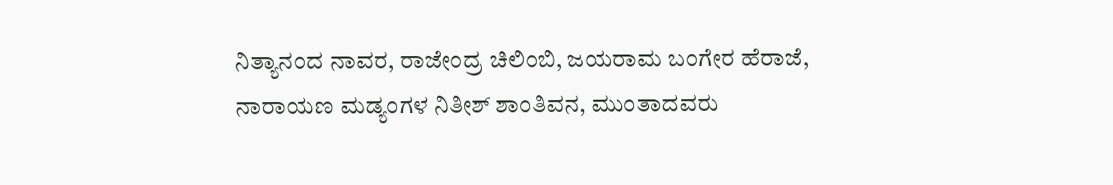ನಿತ್ಯಾನಂದ ನಾವರ, ರಾಜೇಂದ್ರ ಚಿಲಿಂಬಿ, ಜಯರಾಮ ಬಂಗೇರ ಹೆರಾಜೆ, ನಾರಾಯಣ ಮಡ್ಯಂಗಳ ನಿತೀಶ್ ಶಾಂತಿವನ, ಮುಂತಾದವರು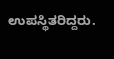ಉಪಸ್ಥಿತರಿದ್ದರು.